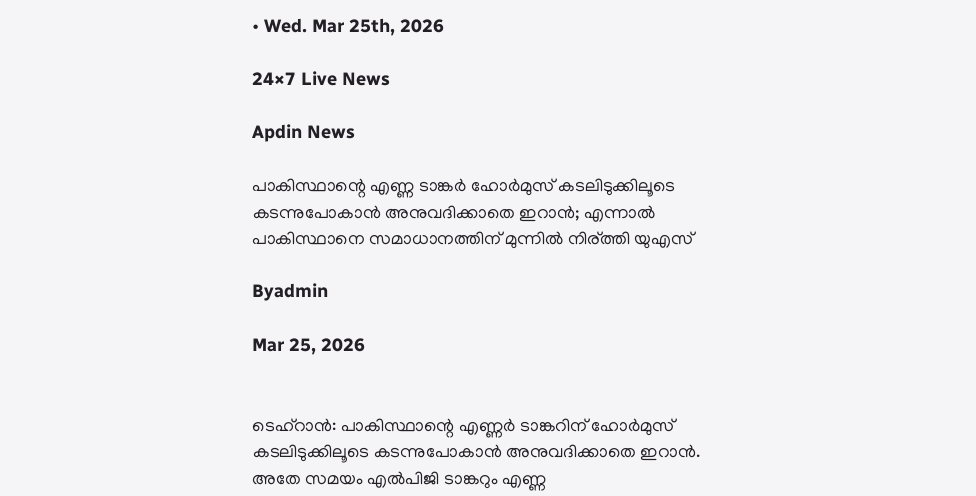• Wed. Mar 25th, 2026

24×7 Live News

Apdin News

പാകിസ്ഥാന്റെ എണ്ണ ടാങ്കര്‍ ഹോര്‍മുസ് കടലിടുക്കിലൂടെ കടന്നുപോകാന്‍ അനുവദിക്കാതെ ഇറാന്‍; എന്നാല്‍ പാകിസ്ഥാനെ സമാധാനത്തിന് മുന്നില്‍ നിര്ത്തി യുഎസ്

Byadmin

Mar 25, 2026


ടെഹ്റാന്‍: പാകിസ്ഥാന്റെ എണ്ണര്‍ ടാങ്കറിന് ഹോര്‍മുസ് കടലിടുക്കിലൂടെ കടന്നുപോകാന്‍ അനുവദിക്കാതെ ഇറാന്‍. അതേ സമയം എല്‍പിജി ടാങ്കറും എണ്ണ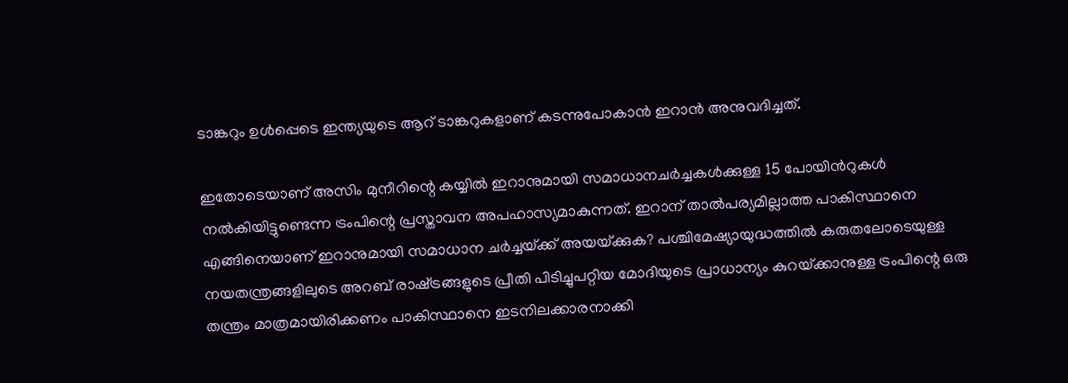ടാങ്കറും ഉള്‍പ്പെടെ ഇന്ത്യയുടെ ആറ് ടാങ്കറുകളാണ് കടന്നുപോകാന്‍ ഇറാന്‍ അനുവദിച്ചത്.

ഇതോടെയാണ് അസിം മുനീറിന്റെ കയ്യില്‍ ഇറാനുമായി സമാധാനചര്‍ച്ചകള്‍ക്കുള്ള 15 പോയിന്‍റുകള്‍ നല്‍കിയിട്ടുണ്ടെന്ന ട്രംപിന്റെ പ്രസ്താവന അപഹാസ്യമാകുന്നത്. ഇറാന് താല്‍പര്യമില്ലാത്ത പാകിസ്ഥാനെ എങ്ങിനെയാണ് ഇറാനുമായി സമാധാന ചര്‍ച്ചയ്‌ക്ക് അയയ്‌ക്കുക? പശ്ചിമേഷ്യായുദ്ധത്തില്‍ കരുതലോടെയുള്ള നയതന്ത്രങ്ങളിലുടെ അറബ് രാഷ്‌ട്രങ്ങളുടെ പ്രീതി പിടിച്ചുപറ്റിയ മോദിയുടെ പ്രാധാന്യം കുറയ്‌ക്കാനുള്ള ട്രംപിന്റെ ഒരു തന്ത്രം മാത്രമായിരിക്കണം പാകിസ്ഥാനെ ഇടനിലക്കാരനാക്കി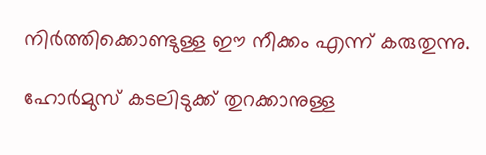നിര്‍ത്തിക്കൊണ്ടുള്ള ഈ നീക്കം എന്ന് കരുതുന്നു.

ഹോര്‍മുസ് കടലിടുക്ക് തുറക്കാനുള്ള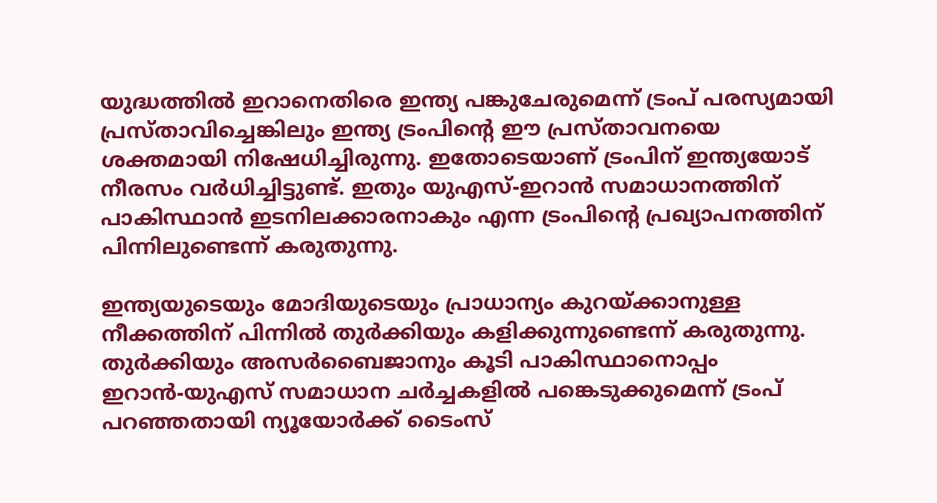യുദ്ധത്തില്‍ ഇറാനെതിരെ ഇന്ത്യ പങ്കുചേരുമെന്ന് ട്രംപ് പരസ്യമായി പ്രസ്താവിച്ചെങ്കിലും ഇന്ത്യ ട്രംപിന്റെ ഈ പ്രസ്താവനയെ ശക്തമായി നിഷേധിച്ചിരുന്നു. ഇതോടെയാണ് ട്രംപിന് ഇന്ത്യയോട് നീരസം വര്‍ധിച്ചിട്ടുണ്ട്. ഇതും യുഎസ്-ഇറാന്‍ സമാധാനത്തിന് പാകിസ്ഥാന്‍ ഇടനിലക്കാരനാകും എന്ന ട്രംപിന്റെ പ്രഖ്യാപനത്തിന് പിന്നിലുണ്ടെന്ന് കരുതുന്നു.

ഇന്ത്യയുടെയും മോദിയുടെയും പ്രാധാന്യം കുറയ്‌ക്കാനുള്ള നീക്കത്തിന് പിന്നില്‍ തുര്‍ക്കിയും കളിക്കുന്നുണ്ടെന്ന് കരുതുന്നു. തുര്‍ക്കിയും അസര്‍ബൈജാനും കൂടി പാകിസ്ഥാനൊപ്പം ഇറാന്‍-യുഎസ് സമാധാന ചര്‍ച്ചകളില്‍ പങ്കെടുക്കുമെന്ന് ട്രംപ് പറഞ്ഞതായി ന്യൂയോര്‍ക്ക് ടൈംസ്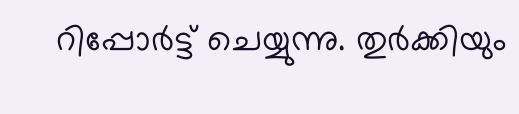റിപ്പോര്‍ട്ട് ചെയ്യുന്നു. തുര്‍ക്കിയും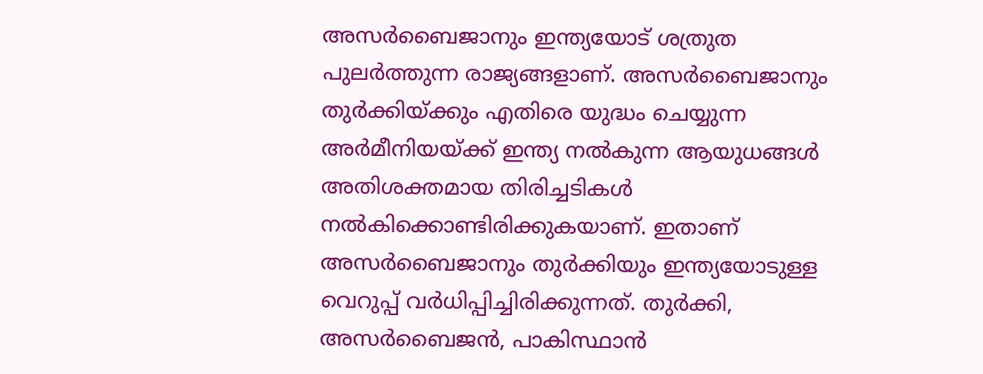അസര്‍ബൈജാനും ഇന്ത്യയോട് ശത്രുത പുലര്‍ത്തുന്ന രാജ്യങ്ങളാണ്. അസര്‍ബൈജാനും തുര്‍ക്കിയ്‌ക്കും എതിരെ യുദ്ധം ചെയ്യുന്ന അര്‍മീനിയയ്‌ക്ക് ഇന്ത്യ നല്‍കുന്ന ആയുധങ്ങള്‍ അതിശക്തമായ തിരിച്ചടികള്‍ നല്‍കിക്കൊണ്ടിരിക്കുകയാണ്. ഇതാണ് അസര്‍ബൈജാനും തുര്‍ക്കിയും ഇന്ത്യയോടുള്ള വെറുപ്പ് വര്‍ധിപ്പിച്ചിരിക്കുന്നത്. തുര്‍ക്കി, അസര്‍ബൈജന്‍, പാകിസ്ഥാന്‍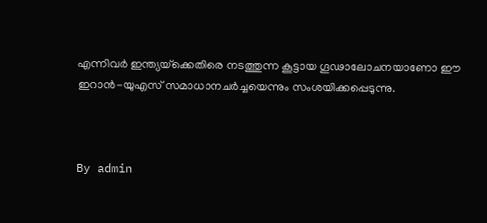എന്നിവര്‍ ഇന്ത്യയ്‌ക്കെതിരെ നടത്തുന്ന കൂട്ടായ ഗൂഢാലോചനയാണോ ഈ ഇറാന്‍-യുഎസ് സമാധാനചര്‍ച്ചയെന്നും സംശയിക്കപ്പെടുന്നു.



By admin